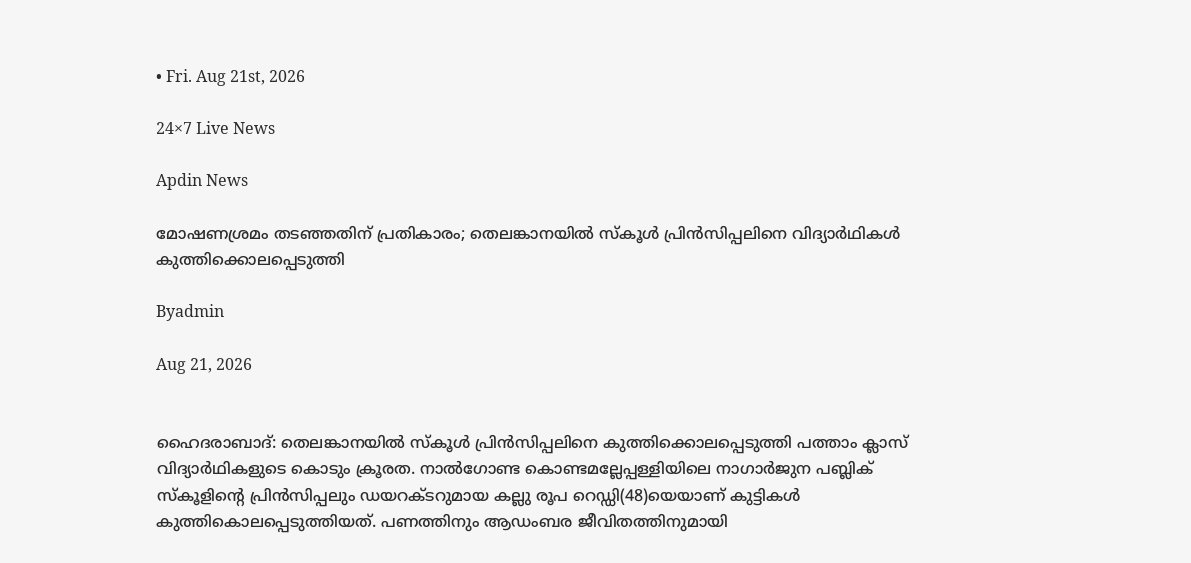• Fri. Aug 21st, 2026

24×7 Live News

Apdin News

മോഷണശ്രമം തടഞ്ഞതിന് പ്രതികാരം; തെലങ്കാനയിൽ സ്കൂൾ പ്രിൻസിപ്പലിനെ വിദ്യാർഥികൾ കുത്തിക്കൊലപ്പെടുത്തി

Byadmin

Aug 21, 2026


ഹൈദരാബാദ്: തെലങ്കാനയിൽ സ്കൂൾ പ്രിൻസിപ്പലിനെ കുത്തിക്കൊലപ്പെടുത്തി പത്താം ക്ലാസ് വിദ്യാർഥികളുടെ കൊടും ക്രൂരത. നാൽഗോണ്ട കൊണ്ടമല്ലേപ്പള്ളിയിലെ നാഗാർജുന പബ്ലിക് സ്‌കൂളിൻ്റെ പ്രിൻസിപ്പലും ഡയറക്ടറുമായ കല്ലു രൂപ റെഡ്ഡി(48)യെയാണ് കുട്ടികൾ കുത്തികൊലപ്പെടുത്തിയത്. പണത്തിനും ആഡംബര ജീവിതത്തിനുമായി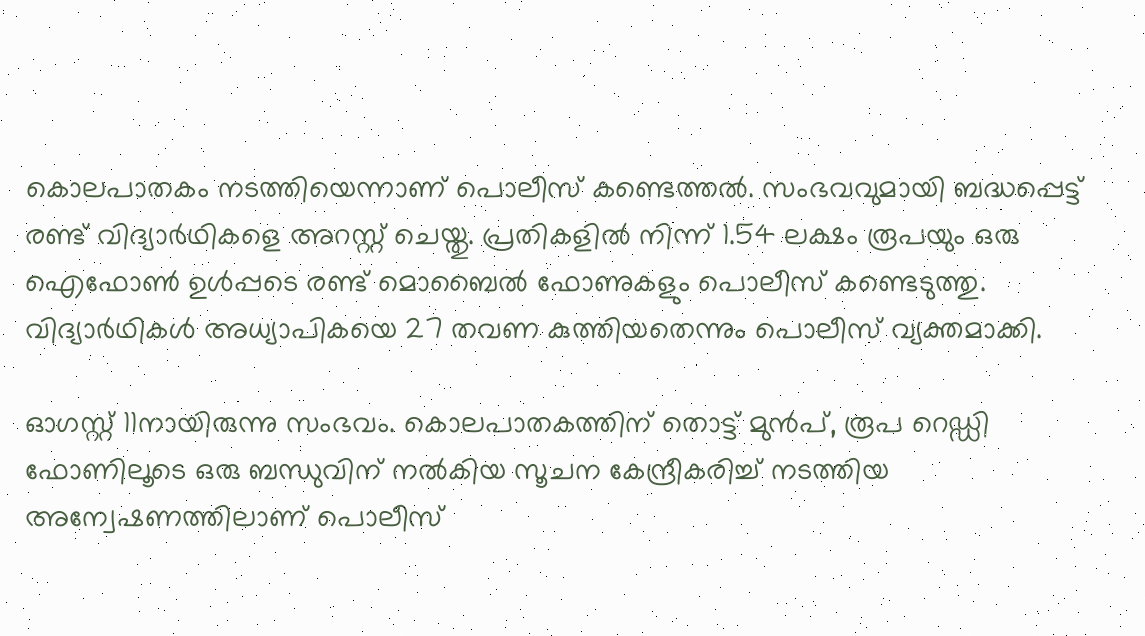കൊലപാതകം നടത്തിയെന്നാണ് പൊലീസ് കണ്ടെത്തൽ. സംഭവവുമായി ബദ്ധപ്പെട്ട് രണ്ട് വിദ്യാർഥികളെ അറസ്റ്റ് ചെയ്തു. പ്രതികളിൽ നിന്ന് 1.54 ലക്ഷം രൂപയും ഒരു ഐഫോൺ ഉൾപ്പടെ രണ്ട് മൊബൈൽ ഫോണുകളും പൊലീസ് കണ്ടെടുത്തു. വിദ്യാർഥികൾ അധ്യാപികയെ 27 തവണ കുത്തിയതെന്നും പൊലീസ് വ്യക്തമാക്കി.

ഓഗസ്റ്റ് 11നായിരുന്നു സംഭവം. കൊലപാതകത്തിന് തൊട്ട് മുൻപ്, രൂപ റെഡ്ഡി ഫോണിലൂടെ ഒരു ബന്ധുവിന് നൽകിയ സൂചന കേന്ദ്രീകരിച്ച് നടത്തിയ അന്വേഷണത്തിലാണ് പൊലീസ്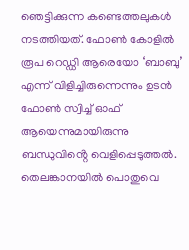ഞെട്ടിക്കുന്ന കണ്ടെത്തലുകൾ നടത്തിയത്. ഫോൺ കോളിൽ രൂപ റെഡ്ഡി ആരെയോ ‘ബാബു’ എന്ന് വിളിച്ചിരുന്നെന്നും ഉടൻ ഫോൺ സ്വിച്ച് ഓഫ് ആയെന്നുമായിരുന്നു ബന്ധുവിൻ്റെ വെളിപ്പെടുത്തൽ. തെലങ്കാനയിൽ പൊതുവെ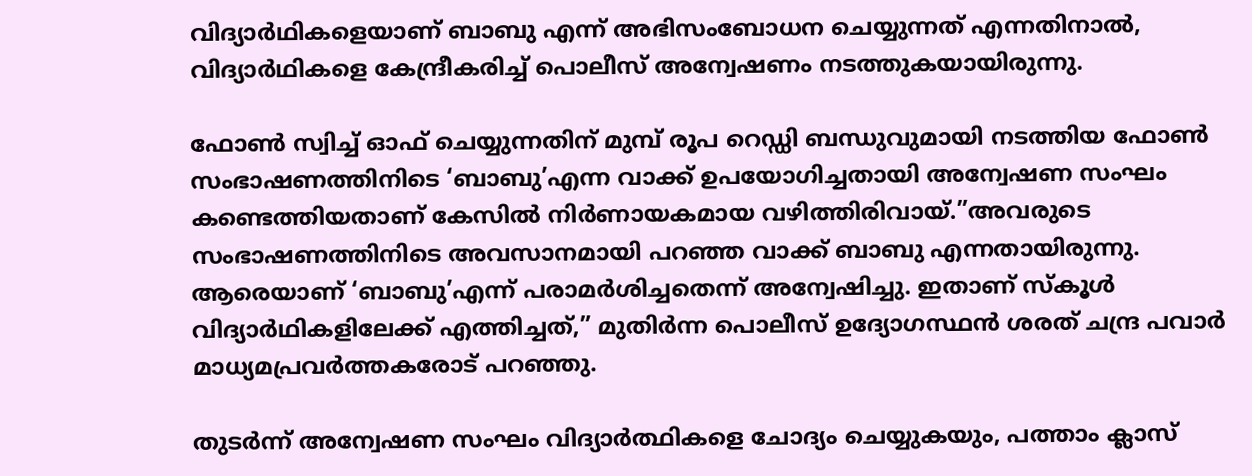വിദ്യാർഥികളെയാണ് ബാബു എന്ന് അഭിസംബോധന ചെയ്യുന്നത് എന്നതിനാൽ, വിദ്യാർഥികളെ കേന്ദ്രീകരിച്ച് പൊലീസ് അന്വേഷണം നടത്തുകയായിരുന്നു.

ഫോൺ സ്വിച്ച് ഓഫ് ചെയ്യുന്നതിന് മുമ്പ് രൂപ റെഡ്ഡി ബന്ധുവുമായി നടത്തിയ ഫോൺ സംഭാഷണത്തിനിടെ ‘ബാബു’എന്ന വാക്ക് ഉപയോഗിച്ചതായി അന്വേഷണ സംഘം കണ്ടെത്തിയതാണ് കേസിൽ നിർണായകമായ വഴിത്തിരിവായ്.”അവരുടെ സംഭാഷണത്തിനിടെ അവസാനമായി പറഞ്ഞ വാക്ക് ബാബു എന്നതായിരുന്നു. ആരെയാണ് ‘ബാബു’എന്ന് പരാമർശിച്ചതെന്ന് അന്വേഷിച്ചു. ഇതാണ് സ്കൂൾ വിദ്യാർഥികളിലേക്ക് എത്തിച്ചത്,” മുതിർന്ന പൊലീസ് ഉദ്യോഗസ്ഥൻ ശരത് ചന്ദ്ര പവാർ മാധ്യമപ്രവർത്തകരോട് പറഞ്ഞു.

തുടർന്ന് അന്വേഷണ സംഘം വിദ്യാർത്ഥികളെ ചോദ്യം ചെയ്യുകയും, പത്താം ക്ലാസ്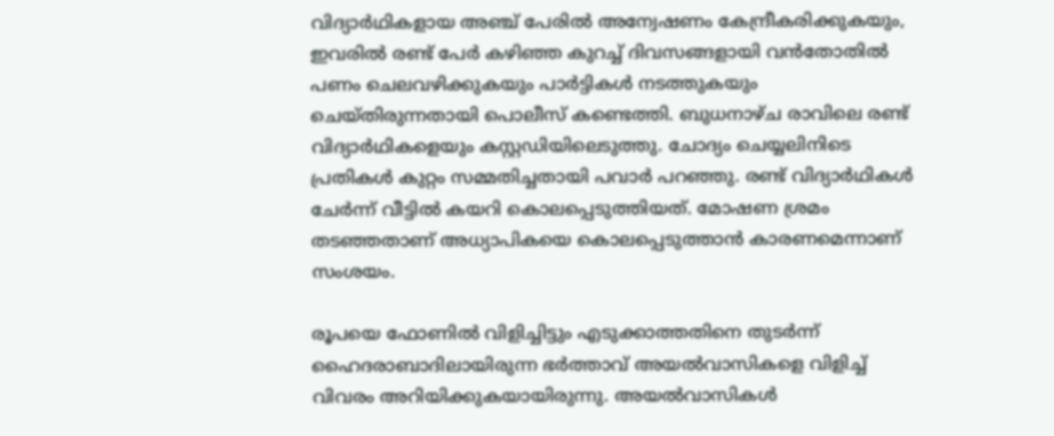വിദ്യാർഥികളായ അഞ്ച് പേരിൽ അന്വേഷണം കേന്ദ്രീകരിക്കുകയും, ഇവരിൽ രണ്ട് പേർ കഴിഞ്ഞ കുറച്ച് ദിവസങ്ങളായി വൻതോതിൽ പണം ചെലവഴിക്കുകയും പാർട്ടികൾ നടത്തുകയും ചെയ്തിരുന്നതായി പൊലീസ് കണ്ടെത്തി. ബുധനാഴ്ച രാവിലെ രണ്ട് വിദ്യാർഥികളെയും കസ്റ്റഡിയിലെടുത്തു. ചോദ്യം ചെയ്യലിനിടെ പ്രതികൾ കുറ്റം സമ്മതിച്ചതായി പവാർ പറഞ്ഞു. രണ്ട് വിദ്യാർഥികൾ ചേർന്ന് വീട്ടിൽ കയറി കൊലപ്പെടുത്തിയത്. മോഷണ ശ്രമം തടഞ്ഞതാണ് അധ്യാപികയെ കൊലപ്പെടുത്താൻ കാരണമെന്നാണ് സംശയം.

രൂപയെ ഫോണിൽ വിളിച്ചിട്ടും എടുക്കാത്തതിനെ തുടർന്ന് ഹൈദരാബാദിലായിരുന്ന ഭർത്താവ് അയൽവാസികളെ വിളിച്ച് വിവരം അറിയിക്കുകയായിരുന്നു. അയൽവാസികൾ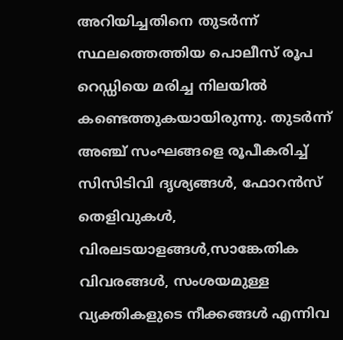അറിയിച്ചതിനെ തുടർന്ന് സ്ഥലത്തെത്തിയ പൊലീസ് രൂപ റെഡ്ഡിയെ മരിച്ച നിലയിൽ കണ്ടെത്തുകയായിരുന്നു. തുടർന്ന് അഞ്ച് സംഘങ്ങളെ രൂപീകരിച്ച് സിസിടിവി ദൃശ്യങ്ങൾ, ഫോറൻസ് തെളിവുകൾ, വിരലടയാളങ്ങൾ,സാങ്കേതിക വിവരങ്ങൾ, സംശയമുള്ള വ്യക്തികളുടെ നീക്കങ്ങൾ എന്നിവ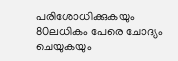പരിശോധിക്കുകയും 80ലധികം പേരെ ചോദ്യം ചെയുകയും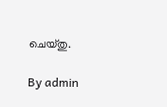ചെയ്തു.

By admin